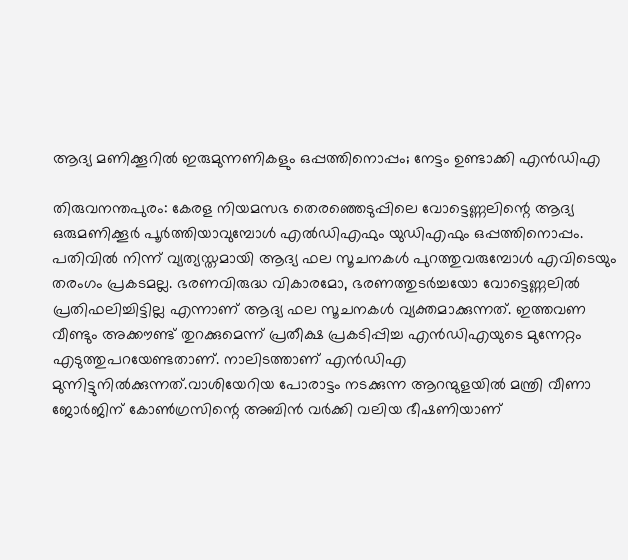ആദ്യ മണിക്കൂറില്‍ ഇരുമുന്നണികളും ഒപ്പത്തിനൊപ്പം; നേട്ടം ഉണ്ടാക്കി എന്‍ഡിഎ

തിരുവനന്തപുരം: കേരള നിയമസഭ തെരഞ്ഞെടുപ്പിലെ വോട്ടെണ്ണലിന്റെ ആദ്യ ഒരുമണിക്കൂര്‍ പൂര്‍ത്തിയാവുമ്പോള്‍ എല്‍ഡിഎഫും യുഡിഎഫും ഒപ്പത്തിനൊപ്പം. പതിവില്‍ നിന്ന് വ്യത്യസ്തമായി ആദ്യ ഫല സൂചനകള്‍ പുറത്തുവരുമ്പോള്‍ എവിടെയും തരംഗം പ്രകടമല്ല. ഭരണവിരുദ്ധ വികാരമോ, ഭരണത്തുടര്‍ച്ചയോ വോട്ടെണ്ണലില്‍ പ്രതിഫലിച്ചിട്ടില്ല എന്നാണ് ആദ്യ ഫല സൂചനകള്‍ വ്യക്തമാക്കുന്നത്. ഇത്തവണ വീണ്ടും അക്കൗണ്ട് തുറക്കുമെന്ന് പ്രതീക്ഷ പ്രകടിപ്പിച്ച എന്‍ഡിഎയുടെ മുന്നേറ്റം എടുത്തുപറയേണ്ടതാണ്. നാലിടത്താണ് എന്‍ഡിഎ മുന്നിട്ടുനില്‍ക്കുന്നത്.വാശിയേറിയ പോരാട്ടം നടക്കുന്ന ആറന്മുളയില്‍ മന്ത്രി വീണാ ജോര്‍ജിന് കോണ്‍ഗ്രസിന്റെ അബിന്‍ വര്‍ക്കി വലിയ ഭീഷണിയാണ്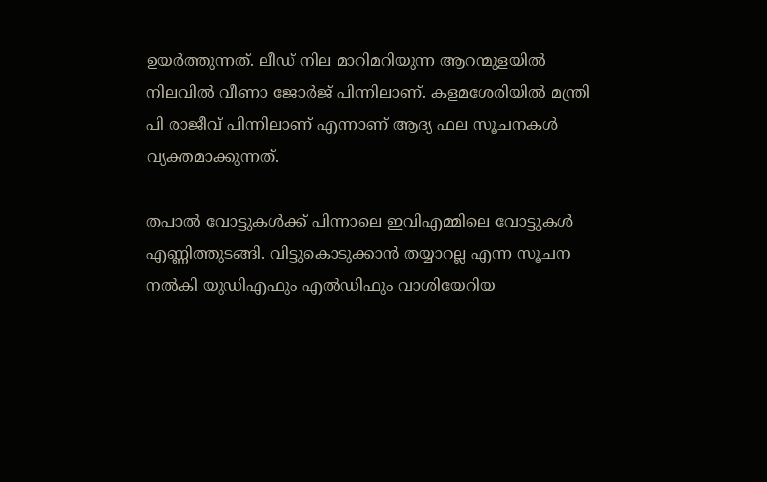ഉയര്‍ത്തുന്നത്. ലീഡ് നില മാറിമറിയുന്ന ആറന്മുളയില്‍ നിലവില്‍ വീണാ ജോര്‍ജ് പിന്നിലാണ്. കളമശേരിയില്‍ മന്ത്രി പി രാജീവ് പിന്നിലാണ് എന്നാണ് ആദ്യ ഫല സൂചനകള്‍ വ്യക്തമാക്കുന്നത്.

തപാല്‍ വോട്ടുകള്‍ക്ക് പിന്നാലെ ഇവിഎമ്മിലെ വോട്ടുകള്‍ എണ്ണിത്തുടങ്ങി. വിട്ടുകൊടുക്കാന്‍ തയ്യാറല്ല എന്ന സൂചന നല്‍കി യുഡിഎഫും എല്‍ഡിഫും വാശിയേറിയ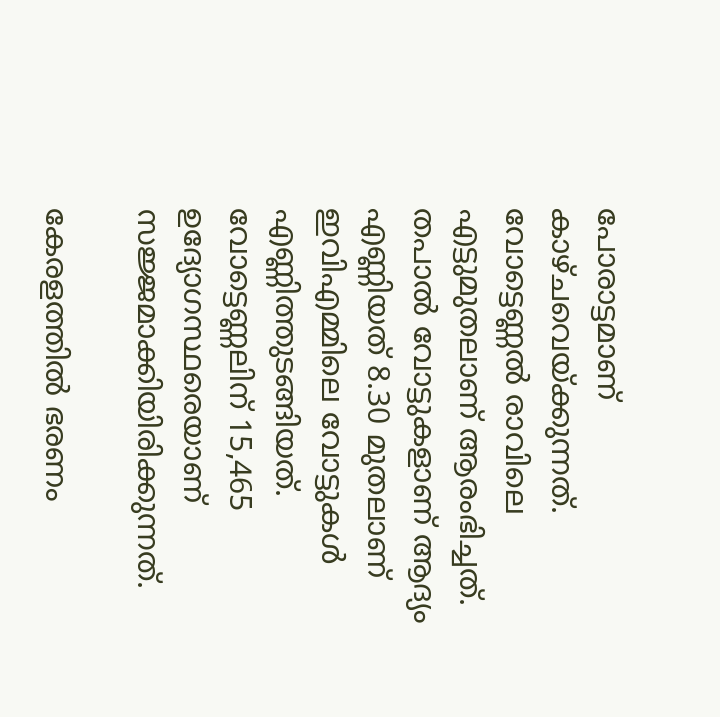പോരാട്ടമാണ് കാഴ്ചവെയ്ക്കുന്നത്. വോട്ടെണ്ണല്‍ രാവിലെ എട്ടുമുതലാണ് ആരംഭിച്ചത്. തപാല്‍ വോട്ടുകളാണ് ആദ്യം എണ്ണിയത് 8.30 മുതലാണ് ഇവിഎമ്മിലെ വോട്ടുകള്‍ എണ്ണിത്തുടങ്ങിയത്. വോട്ടെണ്ണലിന് 15,465 ഉദ്യോഗസ്ഥരെയാണ് സജ്ജമാക്കിയിരിക്കുന്നത്.

കേരളത്തില്‍ ഭരണം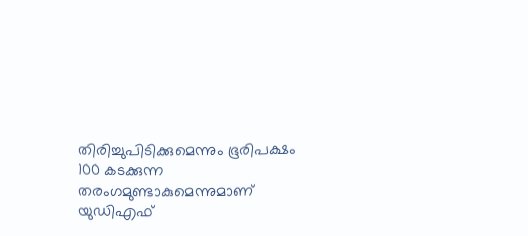തിരിച്ചുപിടിക്കുമെന്നും ഭൂരിപക്ഷം 100 കടക്കുന്ന തരംഗമുണ്ടാകുമെന്നുമാണ് യുഡിഎഫ്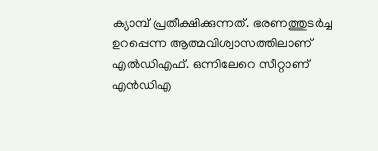ക്യാമ്പ് പ്രതീക്ഷിക്കുന്നത്. ഭരണത്തുടര്‍ച്ച ഉറപ്പെന്ന ആത്മവിശ്വാസത്തിലാണ് എല്‍ഡിഎഫ്. ഒന്നിലേറെ സീറ്റാണ് എന്‍ഡിഎ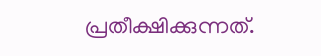പ്രതീക്ഷിക്കുന്നത്.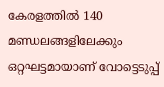കേരളത്തില്‍ 140 മണ്ഡലങ്ങളിലേക്കും ഒറ്റഘട്ടമായാണ് വോട്ടെടുപ്പ്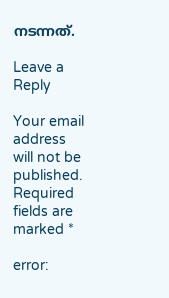നടന്നത്.

Leave a Reply

Your email address will not be published. Required fields are marked *

error: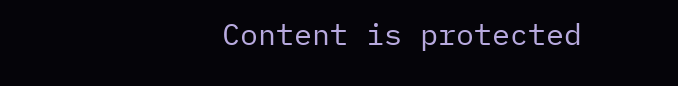Content is protected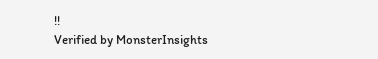!!
Verified by MonsterInsights